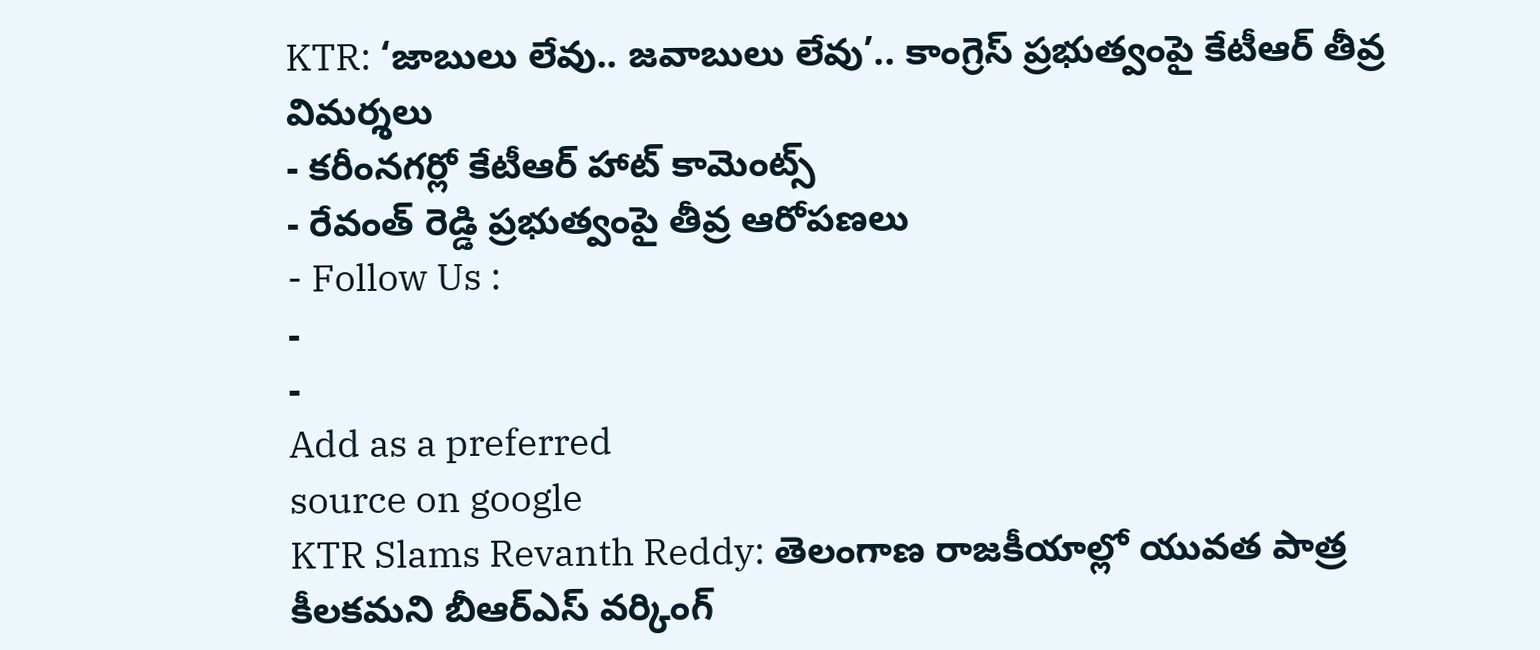KTR: ‘జాబులు లేవు.. జవాబులు లేవు’.. కాంగ్రెస్ ప్రభుత్వంపై కేటీఆర్ తీవ్ర విమర్శలు
- కరీంనగర్లో కేటీఆర్ హాట్ కామెంట్స్
- రేవంత్ రెడ్డి ప్రభుత్వంపై తీవ్ర ఆరోపణలు
- Follow Us :
-
-
Add as a preferred
source on google
KTR Slams Revanth Reddy: తెలంగాణ రాజకీయాల్లో యువత పాత్ర కీలకమని బీఆర్ఎస్ వర్కింగ్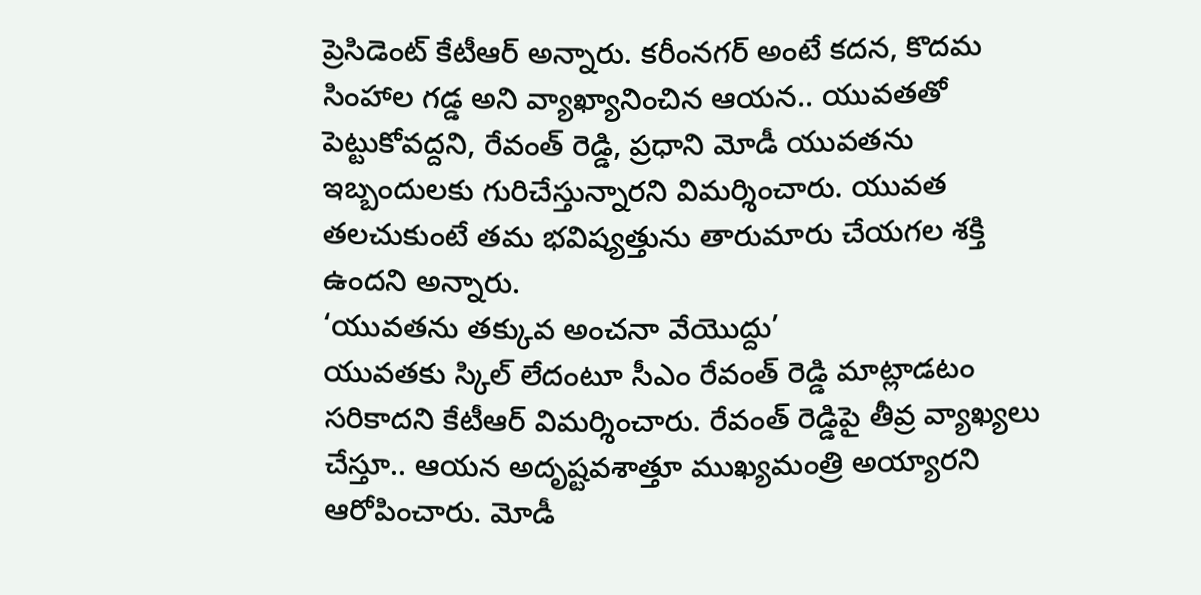ప్రెసిడెంట్ కేటీఆర్ అన్నారు. కరీంనగర్ అంటే కదన, కొదమ సింహాల గడ్డ అని వ్యాఖ్యానించిన ఆయన.. యువతతో పెట్టుకోవద్దని, రేవంత్ రెడ్డి, ప్రధాని మోడీ యువతను ఇబ్బందులకు గురిచేస్తున్నారని విమర్శించారు. యువత తలచుకుంటే తమ భవిష్యత్తును తారుమారు చేయగల శక్తి ఉందని అన్నారు.
‘యువతను తక్కువ అంచనా వేయొద్దు’
యువతకు స్కిల్ లేదంటూ సీఎం రేవంత్ రెడ్డి మాట్లాడటం సరికాదని కేటీఆర్ విమర్శించారు. రేవంత్ రెడ్డిపై తీవ్ర వ్యాఖ్యలు చేస్తూ.. ఆయన అదృష్టవశాత్తూ ముఖ్యమంత్రి అయ్యారని ఆరోపించారు. మోడీ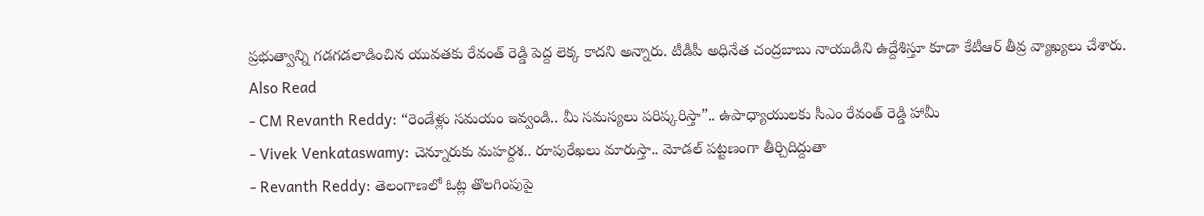ప్రభుత్వాన్ని గడగడలాడించిన యువతకు రేవంత్ రెడ్డి పెద్ద లెక్క కాదని అన్నారు. టీడీపీ అధినేత చంద్రబాబు నాయుడిని ఉద్దేశిస్తూ కూడా కేటీఆర్ తీవ్ర వ్యాఖ్యలు చేశారు.
Also Read
- CM Revanth Reddy: “రెండేళ్లు సమయం ఇవ్వండి.. మీ సమస్యలు పరిష్కరిస్తా”.. ఉపాధ్యాయులకు సీఎం రేవంత్ రెడ్డి హామీ
- Vivek Venkataswamy: చెన్నూరుకు మహర్దశ.. రూపురేఖలు మారుస్తా.. మోడల్ పట్టణంగా తీర్చిదిద్దుతా
- Revanth Reddy: తెలంగాణలో ఓట్ల తొలగింపుపై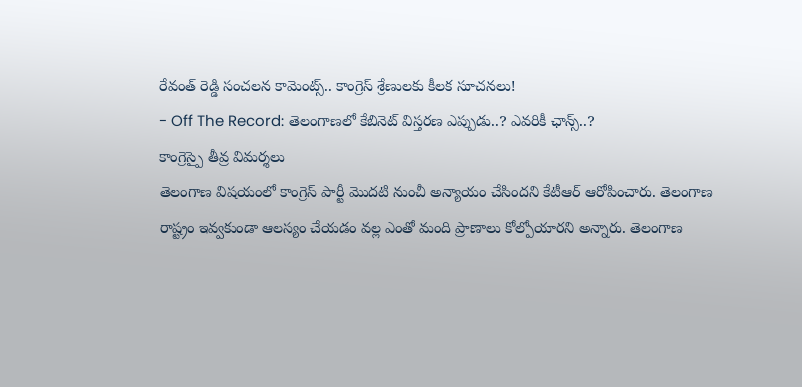రేవంత్ రెడ్డి సంచలన కామెంట్స్.. కాంగ్రెస్ శ్రేణులకు కీలక సూచనలు!
- Off The Record: తెలంగాణలో కేబినెట్ విస్తరణ ఎప్పుడు..? ఎవరికీ ఛాన్స్..?
కాంగ్రెస్పై తీవ్ర విమర్శలు
తెలంగాణ విషయంలో కాంగ్రెస్ పార్టీ మొదటి నుంచీ అన్యాయం చేసిందని కేటీఆర్ ఆరోపించారు. తెలంగాణ రాష్ట్రం ఇవ్వకుండా ఆలస్యం చేయడం వల్ల ఎంతో మంది ప్రాణాలు కోల్పోయారని అన్నారు. తెలంగాణ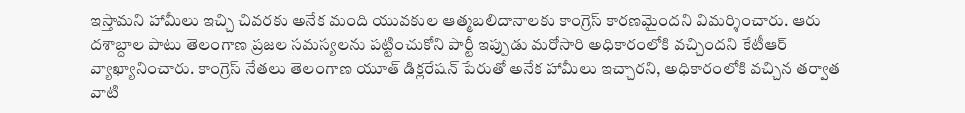ఇస్తామని హామీలు ఇచ్చి చివరకు అనేక మంది యువకుల ఆత్మబలిదానాలకు కాంగ్రెస్ కారణమైందని విమర్శించారు. ఆరు దశాబ్దాల పాటు తెలంగాణ ప్రజల సమస్యలను పట్టించుకోని పార్టీ ఇప్పుడు మరోసారి అధికారంలోకి వచ్చిందని కేటీఆర్ వ్యాఖ్యానించారు. కాంగ్రెస్ నేతలు తెలంగాణ యూత్ డిక్లరేషన్ పేరుతో అనేక హామీలు ఇచ్చారని, అధికారంలోకి వచ్చిన తర్వాత వాటి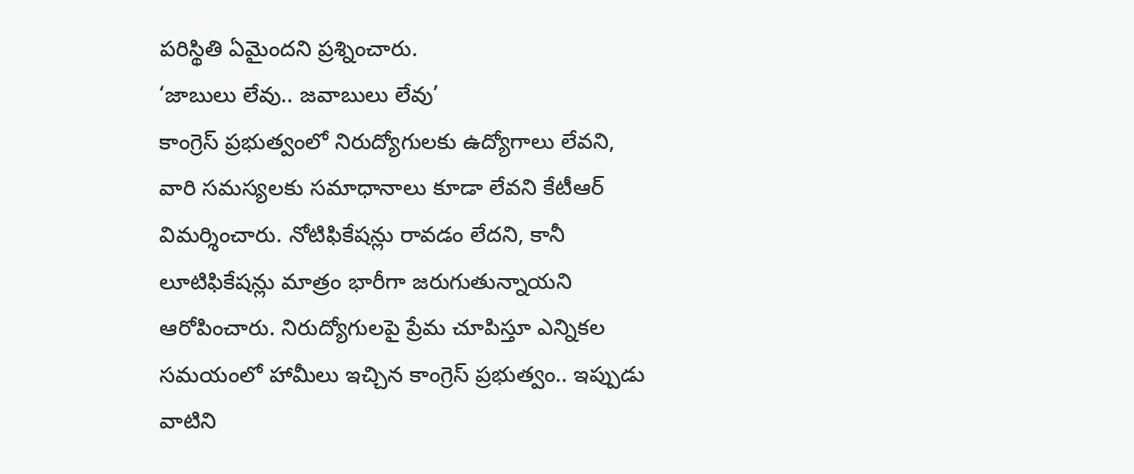పరిస్థితి ఏమైందని ప్రశ్నించారు.
‘జాబులు లేవు.. జవాబులు లేవు’
కాంగ్రెస్ ప్రభుత్వంలో నిరుద్యోగులకు ఉద్యోగాలు లేవని, వారి సమస్యలకు సమాధానాలు కూడా లేవని కేటీఆర్ విమర్శించారు. నోటిఫికేషన్లు రావడం లేదని, కానీ లూటిఫికేషన్లు మాత్రం భారీగా జరుగుతున్నాయని ఆరోపించారు. నిరుద్యోగులపై ప్రేమ చూపిస్తూ ఎన్నికల సమయంలో హామీలు ఇచ్చిన కాంగ్రెస్ ప్రభుత్వం.. ఇప్పుడు వాటిని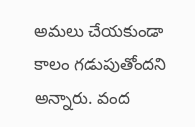అమలు చేయకుండా కాలం గడుపుతోందని అన్నారు. వంద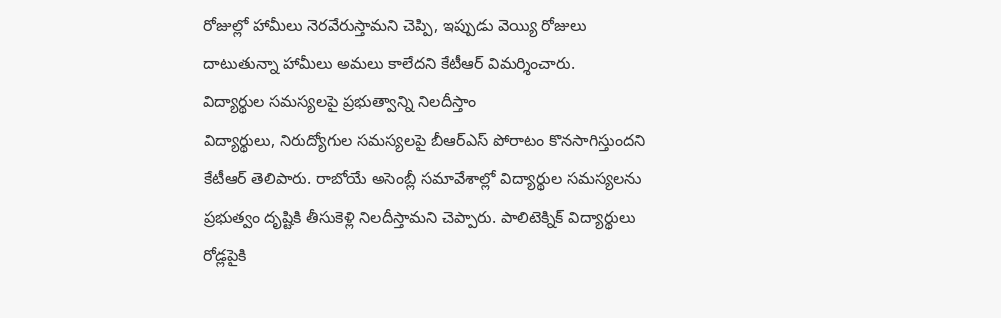రోజుల్లో హామీలు నెరవేరుస్తామని చెప్పి, ఇప్పుడు వెయ్యి రోజులు దాటుతున్నా హామీలు అమలు కాలేదని కేటీఆర్ విమర్శించారు.
విద్యార్థుల సమస్యలపై ప్రభుత్వాన్ని నిలదీస్తాం
విద్యార్థులు, నిరుద్యోగుల సమస్యలపై బీఆర్ఎస్ పోరాటం కొనసాగిస్తుందని కేటీఆర్ తెలిపారు. రాబోయే అసెంబ్లీ సమావేశాల్లో విద్యార్థుల సమస్యలను ప్రభుత్వం దృష్టికి తీసుకెళ్లి నిలదీస్తామని చెప్పారు. పాలిటెక్నిక్ విద్యార్థులు రోడ్లపైకి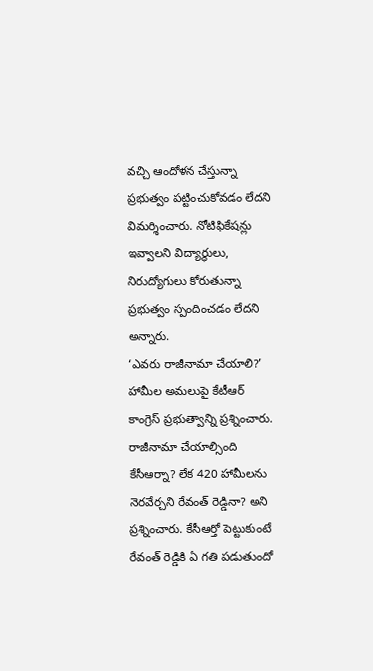వచ్చి ఆందోళన చేస్తున్నా ప్రభుత్వం పట్టించుకోవడం లేదని విమర్శించారు. నోటిఫికేషన్లు ఇవ్వాలని విద్యార్థులు, నిరుద్యోగులు కోరుతున్నా ప్రభుత్వం స్పందించడం లేదని అన్నారు.
‘ఎవరు రాజీనామా చేయాలి?’
హామీల అమలుపై కేటీఆర్ కాంగ్రెస్ ప్రభుత్వాన్ని ప్రశ్నించారు. రాజీనామా చేయాల్సింది కేసీఆర్నా? లేక 420 హామీలను నెరవేర్చని రేవంత్ రెడ్డినా? అని ప్రశ్నించారు. కేసీఆర్తో పెట్టుకుంటే రేవంత్ రెడ్డికి ఏ గతి పడుతుందో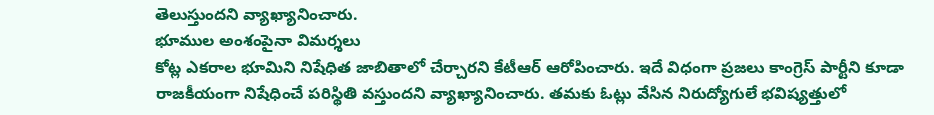తెలుస్తుందని వ్యాఖ్యానించారు.
భూముల అంశంపైనా విమర్శలు
కోట్ల ఎకరాల భూమిని నిషేధిత జాబితాలో చేర్చారని కేటీఆర్ ఆరోపించారు. ఇదే విధంగా ప్రజలు కాంగ్రెస్ పార్టీని కూడా రాజకీయంగా నిషేధించే పరిస్థితి వస్తుందని వ్యాఖ్యానించారు. తమకు ఓట్లు వేసిన నిరుద్యోగులే భవిష్యత్తులో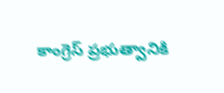కాంగ్రెస్ ప్రభుత్వానికి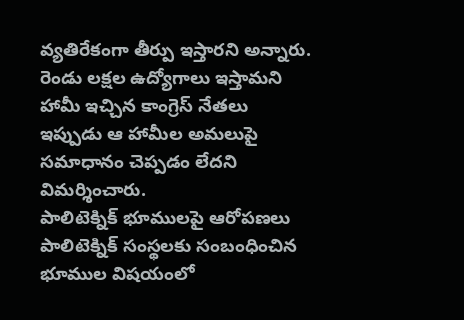వ్యతిరేకంగా తీర్పు ఇస్తారని అన్నారు. రెండు లక్షల ఉద్యోగాలు ఇస్తామని హామీ ఇచ్చిన కాంగ్రెస్ నేతలు ఇప్పుడు ఆ హామీల అమలుపై సమాధానం చెప్పడం లేదని విమర్శించారు.
పాలిటెక్నిక్ భూములపై ఆరోపణలు
పాలిటెక్నిక్ సంస్థలకు సంబంధించిన భూముల విషయంలో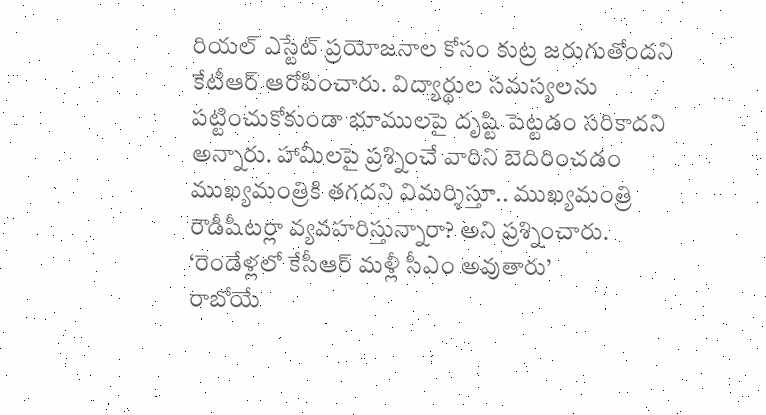రియల్ ఎస్టేట్ ప్రయోజనాల కోసం కుట్ర జరుగుతోందని కేటీఆర్ ఆరోపించారు. విద్యార్థుల సమస్యలను పట్టించుకోకుండా భూములపై దృష్టి పెట్టడం సరికాదని అన్నారు. హామీలపై ప్రశ్నించే వారిని బెదిరించడం ముఖ్యమంత్రికి తగదని విమర్శిస్తూ.. ముఖ్యమంత్రి రౌడీషీటర్లా వ్యవహరిస్తున్నారా? అని ప్రశ్నించారు.
‘రెండేళ్లలో కేసీఆర్ మళ్లీ సీఎం అవుతారు’
రాబోయే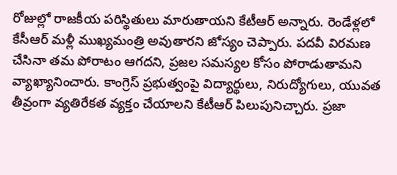రోజుల్లో రాజకీయ పరిస్థితులు మారుతాయని కేటీఆర్ అన్నారు. రెండేళ్లలో కేసీఆర్ మళ్లీ ముఖ్యమంత్రి అవుతారని జోస్యం చెప్పారు. పదవీ విరమణ చేసినా తమ పోరాటం ఆగదని, ప్రజల సమస్యల కోసం పోరాడుతామని వ్యాఖ్యానించారు. కాంగ్రెస్ ప్రభుత్వంపై విద్యార్థులు, నిరుద్యోగులు, యువత తీవ్రంగా వ్యతిరేకత వ్యక్తం చేయాలని కేటీఆర్ పిలుపునిచ్చారు. ప్రజా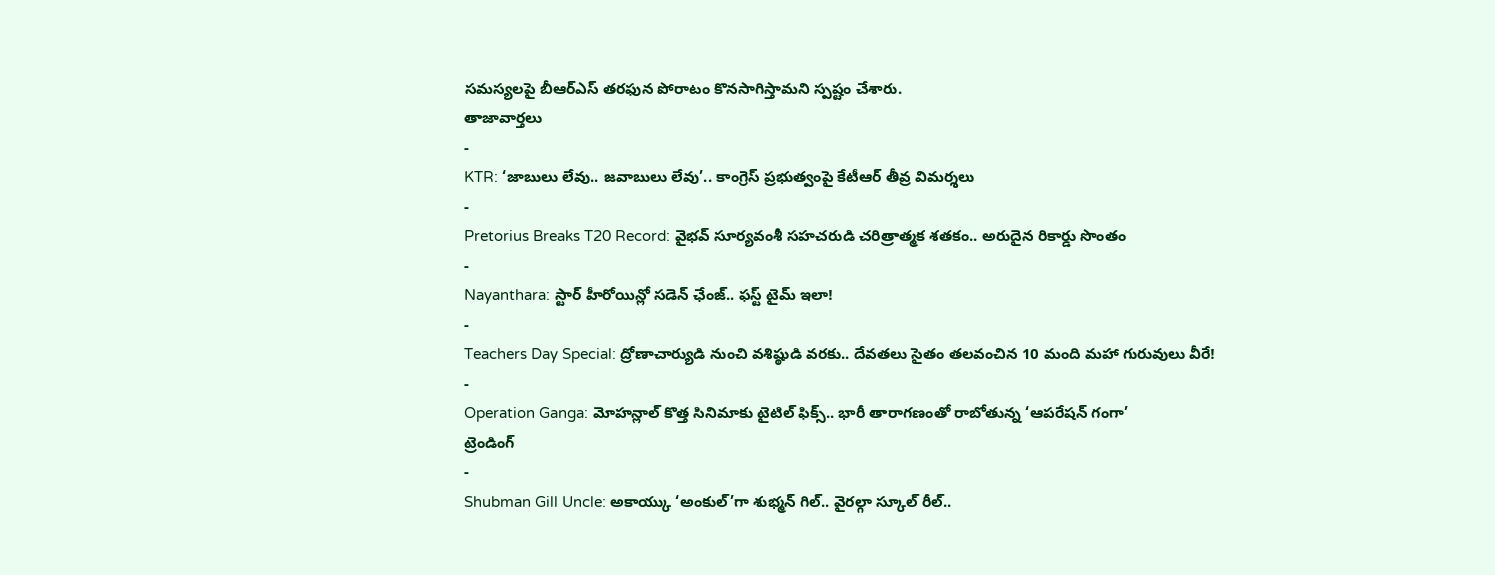సమస్యలపై బీఆర్ఎస్ తరఫున పోరాటం కొనసాగిస్తామని స్పష్టం చేశారు.
తాజావార్తలు
-
KTR: ‘జాబులు లేవు.. జవాబులు లేవు’.. కాంగ్రెస్ ప్రభుత్వంపై కేటీఆర్ తీవ్ర విమర్శలు
-
Pretorius Breaks T20 Record: వైభవ్ సూర్యవంశీ సహచరుడి చరిత్రాత్మక శతకం.. అరుదైన రికార్డు సొంతం
-
Nayanthara: స్టార్ హీరోయిన్లో సడెన్ ఛేంజ్.. ఫస్ట్ టైమ్ ఇలా!
-
Teachers Day Special: ద్రోణాచార్యుడి నుంచి వశిష్ఠుడి వరకు.. దేవతలు సైతం తలవంచిన 10 మంది మహా గురువులు వీరే!
-
Operation Ganga: మోహన్లాల్ కొత్త సినిమాకు టైటిల్ ఫిక్స్.. భారీ తారాగణంతో రాబోతున్న ‘ఆపరేషన్ గంగా’
ట్రెండింగ్
-
Shubman Gill Uncle: అకాయ్కు ‘అంకుల్’గా శుభ్మన్ గిల్.. వైరల్గా స్కూల్ రీల్..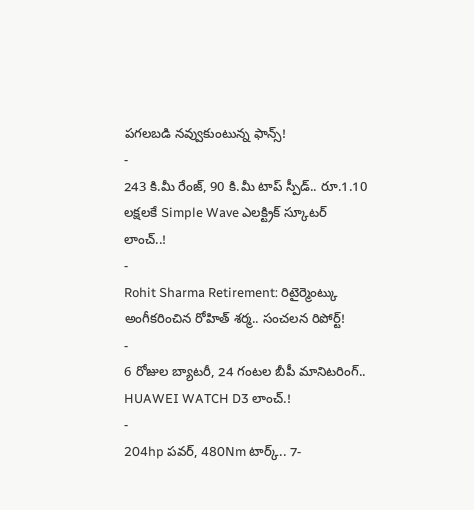పగలబడి నవ్వుకుంటున్న ఫాన్స్!
-
243 కి.మీ రేంజ్, 90 కి.మీ టాప్ స్పీడ్.. రూ.1.10 లక్షలకే Simple Wave ఎలక్ట్రిక్ స్కూటర్ లాంచ్..!
-
Rohit Sharma Retirement: రిటైర్మెంట్కు అంగీకరించిన రోహిత్ శర్మ.. సంచలన రిపోర్ట్!
-
6 రోజుల బ్యాటరీ, 24 గంటల బీపీ మానిటరింగ్.. HUAWEI WATCH D3 లాంచ్.!
-
204hp పవర్, 480Nm టార్క్.. 7-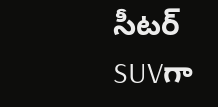సీటర్ SUVగా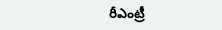రీఎంట్రీ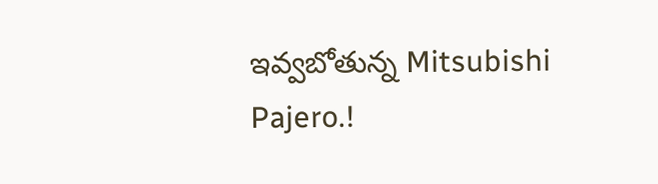ఇవ్వబోతున్న Mitsubishi Pajero.!